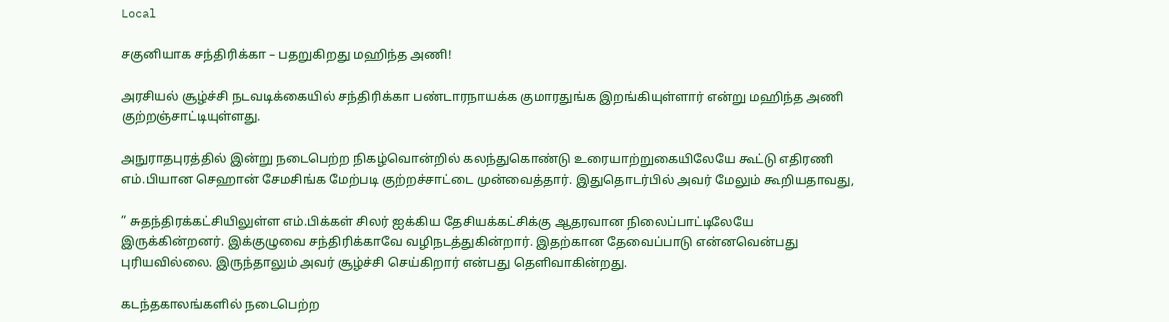Local

சகுனியாக சந்திரிக்கா – பதறுகிறது மஹிந்த அணி!

அரசியல் சூழ்ச்சி நடவடிக்கையில் சந்திரிக்கா பண்டாரநாயக்க குமாரதுங்க இறங்கியுள்ளார் என்று மஹிந்த அணி குற்றஞ்சாட்டியுள்ளது.

அநுராதபுரத்தில் இன்று நடைபெற்ற நிகழ்வொன்றில் கலந்துகொண்டு உரையாற்றுகையிலேயே கூட்டு எதிரணி எம்.பியான செஹான் சேமசிங்க மேற்படி குற்றச்சாட்டை முன்வைத்தார். இதுதொடர்பில் அவர் மேலும் கூறியதாவது,

” சுதந்திரக்கட்சியிலுள்ள எம்.பிக்கள் சிலர் ஐக்கிய தேசியக்கட்சிக்கு ஆதரவான நிலைப்பாட்டிலேயே இருக்கின்றனர். இக்குழுவை சந்திரிக்காவே வழிநடத்துகின்றார். இதற்கான தேவைப்பாடு என்னவென்பது புரியவில்லை. இருந்தாலும் அவர் சூழ்ச்சி செய்கிறார் என்பது தெளிவாகின்றது.

கடந்தகாலங்களில் நடைபெற்ற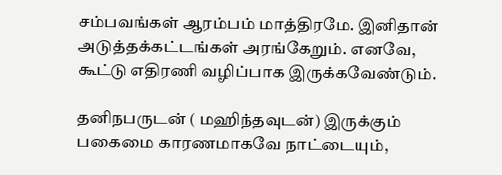சம்பவங்கள் ஆரம்பம் மாத்திரமே. இனிதான் அடுத்தக்கட்டங்கள் அரங்கேறும். எனவே, கூட்டு எதிரணி வழிப்பாக இருக்கவேண்டும்.

தனிநபருடன் ( மஹிந்தவுடன்) இருக்கும் பகைமை காரணமாகவே நாட்டையும்,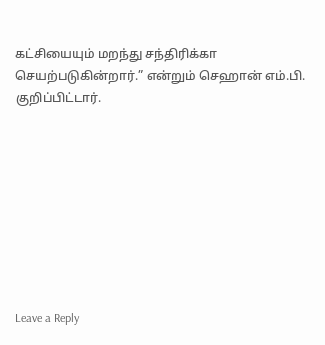கட்சியையும் மறந்து சந்திரிக்கா செயற்படுகின்றார்.” என்றும் செஹான் எம்.பி. குறிப்பிட்டார்.









Leave a Reply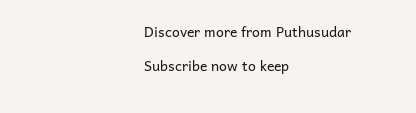Discover more from Puthusudar

Subscribe now to keep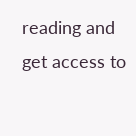reading and get access to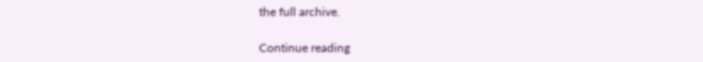the full archive.

Continue reading